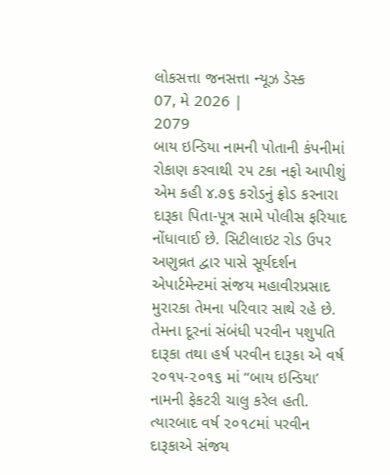લોકસત્તા જનસત્તા ન્યૂઝ ડેસ્ક
07, મે 2026 |
2079
બાય ઇન્ડિયા નામની પોતાની કંપનીમાં રોકાણ કરવાથી ૨૫ ટકા નફો આપીશું એમ કહી ૪.૭૬ કરોડનું ફ્રોડ કરનારા દારૂકા પિતા-પૂત્ર સામે પોલીસ ફરિયાદ નોંધાવાઈ છે. સિટીલાઇટ રોડ ઉપર અણુવ્રત દ્વાર પાસે સૂર્યદર્શન એપાર્ટમેન્ટમાં સંજય મહાવીરપ્રસાદ મુરારકા તેમના પરિવાર સાથે રહે છે. તેમના દૂરનાં સંબંધી પરવીન પશુપતિ દારૂકા તથા હર્ષ પરવીન દારૂકા એ વર્ષ ૨૦૧૫-૨૦૧૬ માં “બાય ઇન્ડિયા’ નામની ફેકટરી ચાલુ કરેલ હતી. ત્યારબાદ વર્ષ ૨૦૧૮માં પરવીન દારૂકાએ સંજય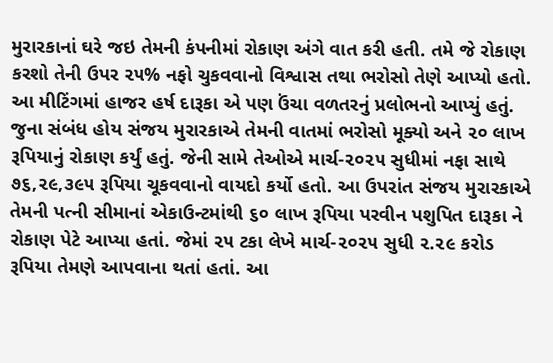મુરારકાનાં ઘરે જઇ તેમની કંપનીમાં રોકાણ અંગે વાત કરી હતી. તમે જે રોકાણ કરશો તેની ઉપર ૨૫% નફો ચુકવવાનો વિશ્વાસ તથા ભરોસો તેણે આપ્યો હતો. આ મીટિંગમાં હાજર હર્ષ દારૂકા એ પણ ઉંચા વળતરનું પ્રલોભનો આપ્યું હતું. જુના સંબંધ હોય સંજય મુરારકાએ તેમની વાતમાં ભરોસો મૂક્યો અને ૨૦ લાખ રૂપિયાનું રોકાણ કર્યું હતું. જેની સામે તેઓએ માર્ચ-૨૦૨૫ સુધીમાં નફા સાથે ૭૬,૨૯,૩૯૫ રૂપિયા ચૂકવવાનો વાયદો કર્યો હતો. આ ઉપરાંત સંજય મુરારકાએ તેમની પત્ની સીમાનાં એકાઉન્ટમાંથી ૬૦ લાખ રૂપિયા પરવીન પશુપિત દારૂકા ને રોકાણ પેટે આપ્યા હતાં. જેમાં ૨૫ ટકા લેખે માર્ચ-૨૦૨૫ સુધી ૨.૨૯ કરોડ રૂપિયા તેમણે આપવાના થતાં હતાં. આ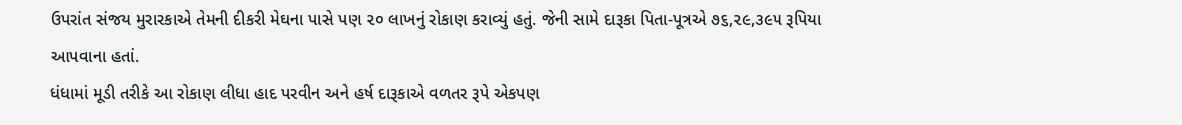ઉપરાંત સંજય મુરારકાએ તેમની દીકરી મેઘના પાસે પણ ૨૦ લાખનું રોકાણ કરાવ્યું હતું. જેની સામે દારૂકા પિતા-પૂત્રએ ૭૬,૨૯,૩૯૫ રૂપિયા આપવાના હતાં.
ધંધામાં મૂડી તરીકે આ રોકાણ લીધા હાદ પરવીન અને હર્ષ દારૂકાએ વળતર રૂપે એકપણ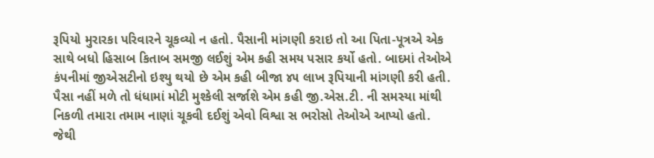રૂપિયો મુરારકા પરિવારને ચૂકવ્યો ન હતો. પૈસાની માંગણી કરાઇ તો આ પિતા-પૂત્રએ એક સાથે બધો હિસાબ કિતાબ સમજી લઈશું એમ કહી સમય પસાર કર્યો હતો. બાદમાં તેઓએ કંપનીમાં જીએસટીનો ઇશ્યુ થયો છે એમ કહી બીજા ૪૫ લાખ રૂપિયાની માંગણી કરી હતી. પૈસા નહીં મળે તો ધંધામાં મોટી મુશ્કેલી સર્જાશે એમ કહી જી.એસ.ટી. ની સમસ્યા માંથી નિકળી તમારા તમામ નાણાં ચૂકવી દઈશું એવો વિશ્વા સ ભરોસો તેઓએ આપ્યો હતો.
જેથી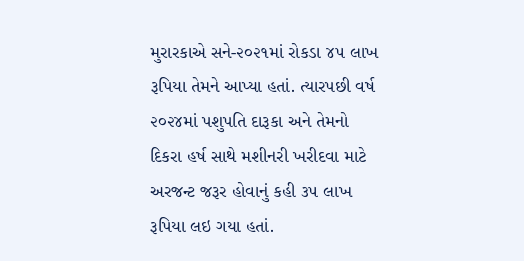મુરારકાએ સને-૨૦૨૧માં રોકડા ૪૫ લાખ રૂપિયા તેમને આપ્યા હતાં. ત્યારપછી વર્ષ ૨૦૨૪માં પશુપતિ દારૂકા અને તેમનો દિકરા હર્ષ સાથે મશીનરી ખરીદવા માટે અરજન્ટ જરૂર હોવાનું કહી ૩૫ લાખ રૂપિયા લઇ ગયા હતાં.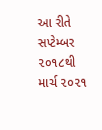આ રીતે સપ્ટેમ્બર ૨૦૧૮થી માર્ચ ૨૦૨૧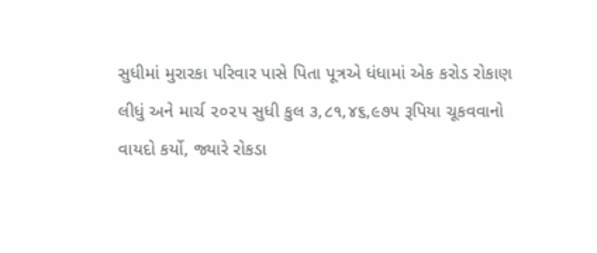સુધીમાં મુરારકા પરિવાર પાસે પિતા પૂત્રએ ધંધામાં એક કરોડ રોકાણ લીધું અને માર્ચ ૨૦૨૫ સુધી કુલ ૩,૮૧,૪૬,૯૭૫ રૂપિયા ચૂકવવાનો વાયદો કર્યો, જ્યારે રોકડા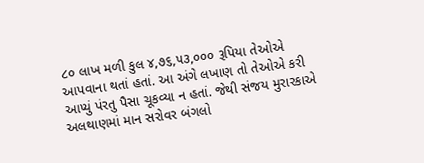૮૦ લાખ મળી કુલ ૪,૭૬,૫૩,૦૦૦ રૂપિયા તેઓએ આપવાના થતાં હતાં. આ અંગે લખાણ તો તેઓએ કરી આપ્યું પંરતુ પૈસા ચૂકવ્યા ન હતાં. જેથી સંજય મુરારકાએ અલથાણમાં માન સરોવર બંગલો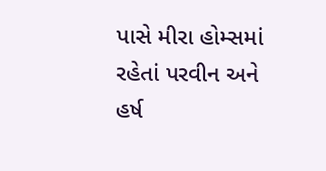પાસે મીરા હોમ્સમાં રહેતાં પરવીન અને હર્ષ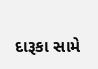દારૂકા સામે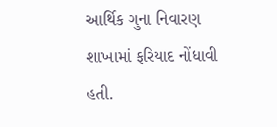આર્થિક ગુના નિવારણ શાખામાં ફરિયાદ નોંધાવી હતી.